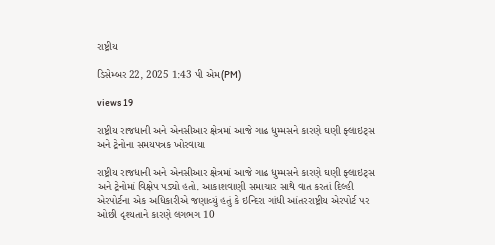રાષ્ટ્રીય

ડિસેમ્બર 22, 2025 1:43 પી એમ(PM)

views 19

રાષ્ટ્રીય રાજધાની અને એનસીઆર ક્ષેત્રમાં આજે ગાઢ ધુમ્મસને કારણે ઘણી ફ્લાઇટ્સ અને ટ્રેનોના સમયપત્રક ખોરવાયા

રાષ્ટ્રીય રાજધાની અને એનસીઆર ક્ષેત્રમાં આજે ગાઢ ધુમ્મસને કારણે ઘણી ફ્લાઇટ્સ અને ટ્રેનોમાં વિક્ષેપ પડ્યો હતો. આકાશવાણી સમાચાર સાથે વાત કરતાં દિલ્હી એરપોર્ટના એક અધિકારીએ જણાવ્યું હતું કે ઇન્દિરા ગાંધી આંતરરાષ્ટ્રીય એરપોર્ટ પર ઓછી દૃશ્યતાને કારણે લગભગ 10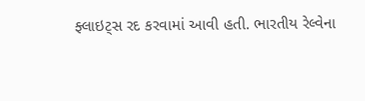ફ્લાઇટ્સ રદ કરવામાં આવી હતી. ભારતીય રેલ્વેના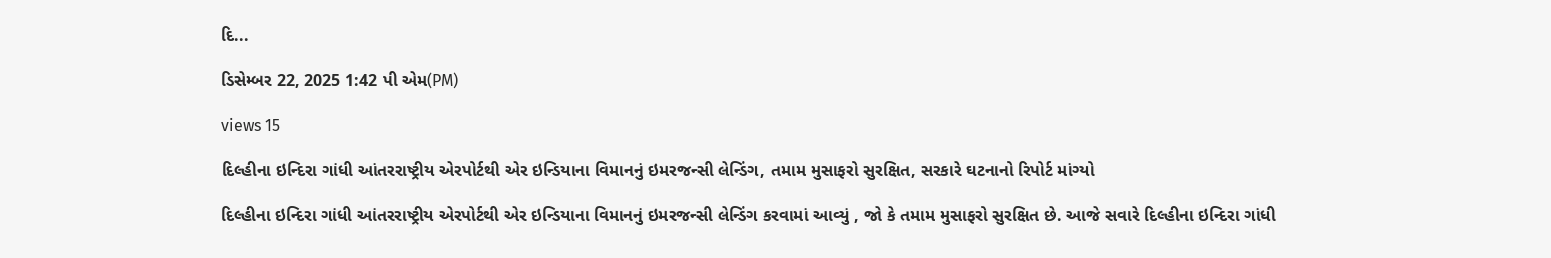દિ...

ડિસેમ્બર 22, 2025 1:42 પી એમ(PM)

views 15

દિલ્હીના ઇન્દિરા ગાંધી આંતરરાષ્ટ્રીય એરપોર્ટથી એર ઇન્ડિયાના વિમાનનું ઇમરજન્સી લેન્ડિંગ, તમામ મુસાફરો સુરક્ષિત, સરકારે ઘટનાનો રિપોર્ટ માંગ્યો

દિલ્હીના ઇન્દિરા ગાંધી આંતરરાષ્ટ્રીય એરપોર્ટથી એર ઇન્ડિયાના વિમાનનું ઇમરજન્સી લેન્ડિંગ કરવામાં આવ્યું , જો કે તમામ મુસાફરો સુરક્ષિત છે. આજે સવારે દિલ્હીના ઇન્દિરા ગાંધી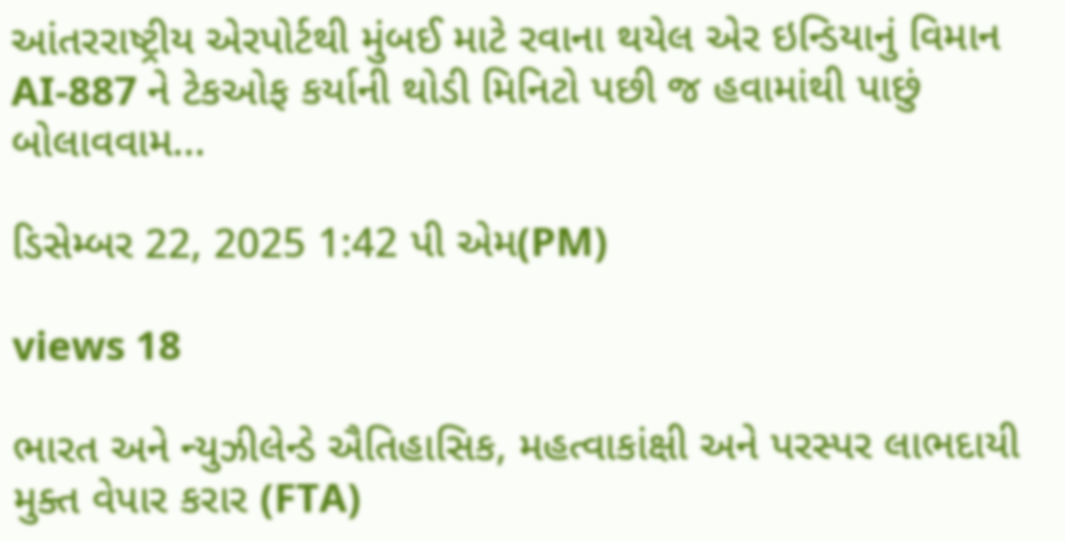આંતરરાષ્ટ્રીય એરપોર્ટથી મુંબઈ માટે રવાના થયેલ એર ઇન્ડિયાનું વિમાન AI-887 ને ટેકઓફ કર્યાની થોડી મિનિટો પછી જ હવામાંથી પાછું બોલાવવામ...

ડિસેમ્બર 22, 2025 1:42 પી એમ(PM)

views 18

ભારત અને ન્યુઝીલેન્ડે ઐતિહાસિક, મહત્વાકાંક્ષી અને પરસ્પર લાભદાયી મુક્ત વેપાર કરાર (FTA)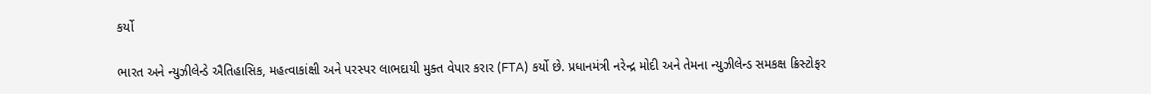કર્યો

ભારત અને ન્યુઝીલેન્ડે ઐતિહાસિક, મહત્વાકાંક્ષી અને પરસ્પર લાભદાયી મુક્ત વેપાર કરાર (FTA) કર્યો છે. પ્રધાનમંત્રી નરેન્દ્ર મોદી અને તેમના ન્યુઝીલેન્ડ સમકક્ષ ક્રિસ્ટોફર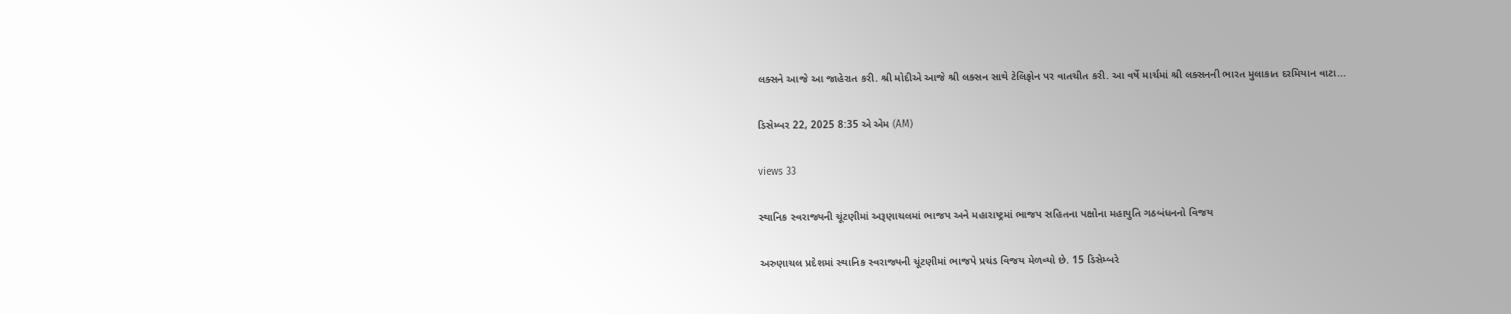લક્સને આજે આ જાહેરાત કરી. શ્રી મોદીએ આજે શ્રી લક્સન સાથે ટેલિફોન પર વાતચીત કરી. આ વર્ષે માર્ચમાં શ્રી લક્સનની ભારત મુલાકાત દરમિયાન વાટા...

ડિસેમ્બર 22, 2025 8:35 એ એમ (AM)

views 33

સ્થાનિક સ્વરાજ્યની ચૂંટણીમાં અરૂણાચલમાં ભાજપ અને મહારાષ્ટ્રમાં ભાજપ સહિતના પક્ષોના મહાયુતિ ગઠબંધનનો વિજય

અરુણાચલ પ્રદેશમાં સ્થાનિક સ્વરાજ્યની ચૂંટણીમાં ભાજપે પ્રચંડ વિજય મેળવ્યો છે. 15 ડિસેમ્બરે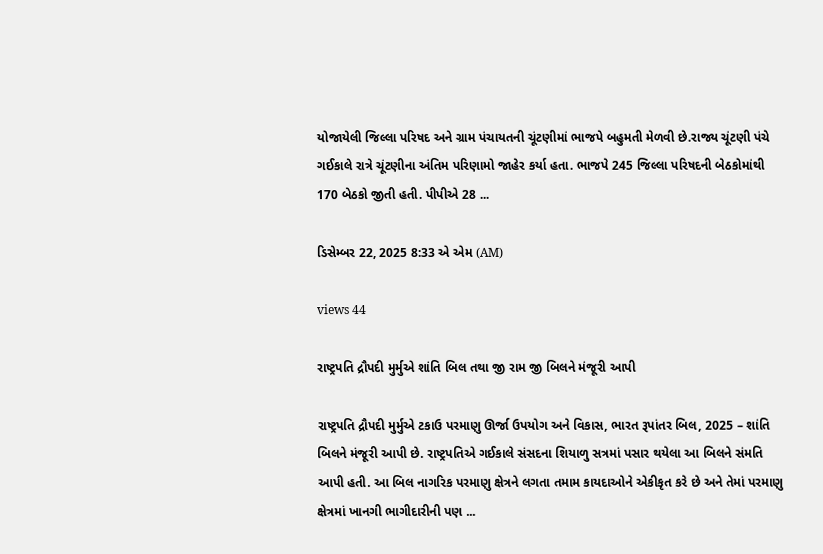યોજાયેલી જિલ્લા પરિષદ અને ગ્રામ પંચાયતની ચૂંટણીમાં ભાજપે બહુમતી મેળવી છે.રાજ્ય ચૂંટણી પંચે ગઈકાલે રાત્રે ચૂંટણીના અંતિમ પરિણામો જાહેર કર્યા હતા. ભાજપે 245 જિલ્લા પરિષદની બેઠકોમાંથી 170 બેઠકો જીતી હતી. પીપીએ 28 ...

ડિસેમ્બર 22, 2025 8:33 એ એમ (AM)

views 44

રાષ્ટ્રપતિ દ્રૌપદી મુર્મુએ શાંતિ બિલ તથા જી રામ જી બિલને મંજૂરી આપી

રાષ્ટ્રપતિ દ્રૌપદી મુર્મુએ ટકાઉ પરમાણુ ઊર્જા ઉપયોગ અને વિકાસ, ભારત રૂપાંતર બિલ, 2025 – શાંતિ બિલને મંજૂરી આપી છે. રાષ્ટ્રપતિએ ગઈકાલે સંસદના શિયાળુ સત્રમાં પસાર થયેલા આ બિલને સંમતિ આપી હતી. આ બિલ નાગરિક પરમાણુ ક્ષેત્રને લગતા તમામ કાયદાઓને એકીકૃત કરે છે અને તેમાં પરમાણુ ક્ષેત્રમાં ખાનગી ભાગીદારીની પણ ...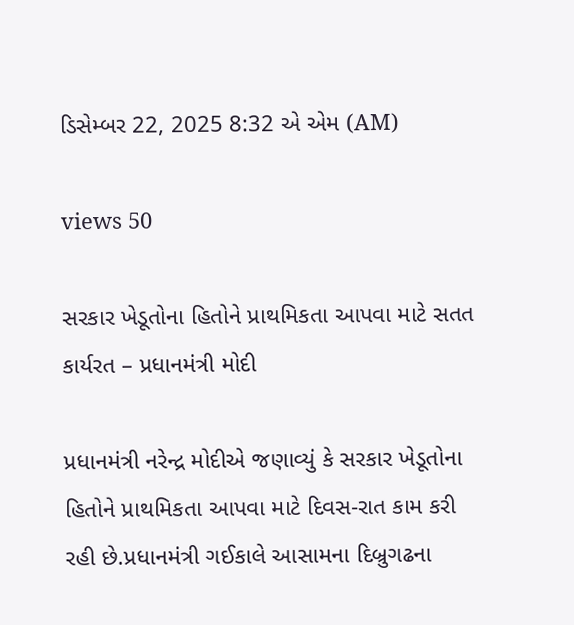ડિસેમ્બર 22, 2025 8:32 એ એમ (AM)

views 50

સરકાર ખેડૂતોના હિતોને પ્રાથમિકતા આપવા માટે સતત કાર્યરત – પ્રધાનમંત્રી મોદી

પ્રધાનમંત્રી નરેન્દ્ર મોદીએ જણાવ્યું કે સરકાર ખેડૂતોના હિતોને પ્રાથમિકતા આપવા માટે દિવસ-રાત કામ કરી રહી છે.પ્રધાનમંત્રી ગઈકાલે આસામના દિબ્રુગઢના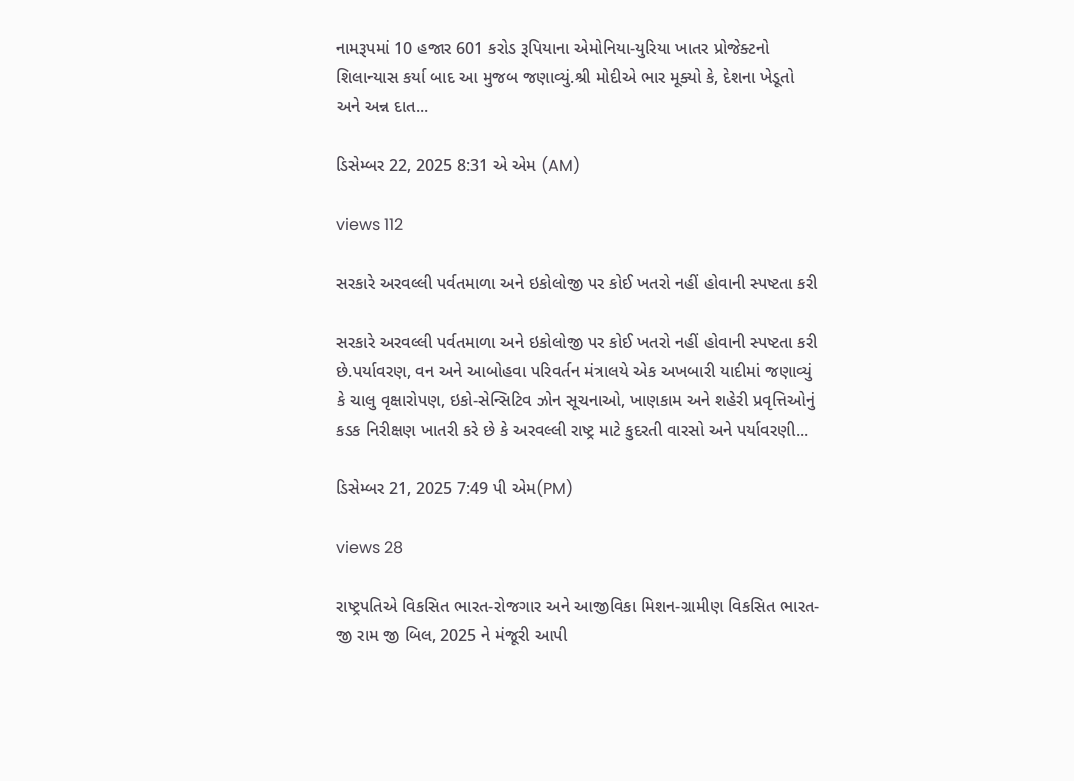નામરૂપમાં 10 હજાર 601 કરોડ રૂપિયાના એમોનિયા-યુરિયા ખાતર પ્રોજેક્ટનો શિલાન્યાસ કર્યા બાદ આ મુજબ જણાવ્યું.શ્રી મોદીએ ભાર મૂક્યો કે, દેશના ખેડૂતો અને અન્ન દાત...

ડિસેમ્બર 22, 2025 8:31 એ એમ (AM)

views 112

સરકારે અરવલ્લી પર્વતમાળા અને ઇકોલોજી પર કોઈ ખતરો નહીં હોવાની સ્પષ્ટતા કરી

સરકારે અરવલ્લી પર્વતમાળા અને ઇકોલોજી પર કોઈ ખતરો નહીં હોવાની સ્પષ્ટતા કરી છે.પર્યાવરણ, વન અને આબોહવા પરિવર્તન મંત્રાલયે એક અખબારી યાદીમાં જણાવ્યું કે ચાલુ વૃક્ષારોપણ, ઇકો-સેન્સિટિવ ઝોન સૂચનાઓ, ખાણકામ અને શહેરી પ્રવૃત્તિઓનું કડક નિરીક્ષણ ખાતરી કરે છે કે અરવલ્લી રાષ્ટ્ર માટે કુદરતી વારસો અને પર્યાવરણી...

ડિસેમ્બર 21, 2025 7:49 પી એમ(PM)

views 28

રાષ્ટ્રપતિએ વિકસિત ભારત-રોજગાર અને આજીવિકા મિશન-ગ્રામીણ વિકસિત ભારત- જી રામ જી બિલ, 2025 ને મંજૂરી આપી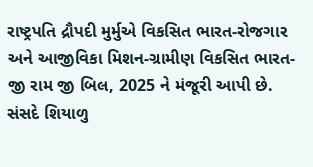રાષ્ટ્રપતિ દ્રૌપદી મુર્મુએ વિકસિત ભારત-રોજગાર અને આજીવિકા મિશન-ગ્રામીણ વિકસિત ભારત- જી રામ જી બિલ, 2025 ને મંજૂરી આપી છે. સંસદે શિયાળુ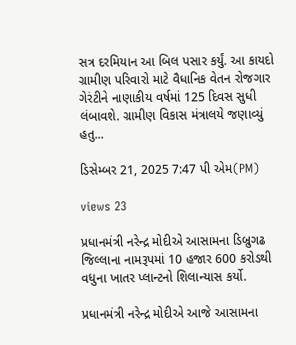સત્ર દરમિયાન આ બિલ પસાર કર્યું. આ કાયદો ગ્રામીણ પરિવારો માટે વૈધાનિક વેતન રોજગાર ગેરંટીને નાણાકીય વર્ષમાં 125 દિવસ સુધી લંબાવશે. ગ્રામીણ વિકાસ મંત્રાલયે જણાવ્યું હતુ...

ડિસેમ્બર 21, 2025 7:47 પી એમ(PM)

views 23

પ્રધાનમંત્રી નરેન્દ્ર મોદીએ આસામના ડિબ્રુગઢ જિલ્લાના નામરૂપમાં 10 હજાર 600 કરોડથી વધુના ખાતર પ્લાન્ટનો શિલાન્યાસ કર્યો.

પ્રધાનમંત્રી નરેન્દ્ર મોદીએ આજે આસામના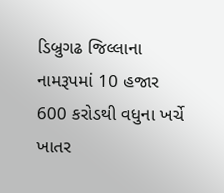ડિબ્રુગઢ જિલ્લાના નામરૂપમાં 10 હજાર 600 કરોડથી વધુના ખર્ચે ખાતર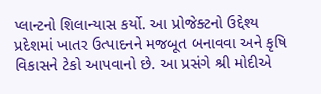પ્લાન્ટનો શિલાન્યાસ કર્યો. આ પ્રોજેક્ટનો ઉદ્દેશ્ય પ્રદેશમાં ખાતર ઉત્પાદનને મજબૂત બનાવવા અને કૃષિ વિકાસને ટેકો આપવાનો છે. આ પ્રસંગે શ્રી મોદીએ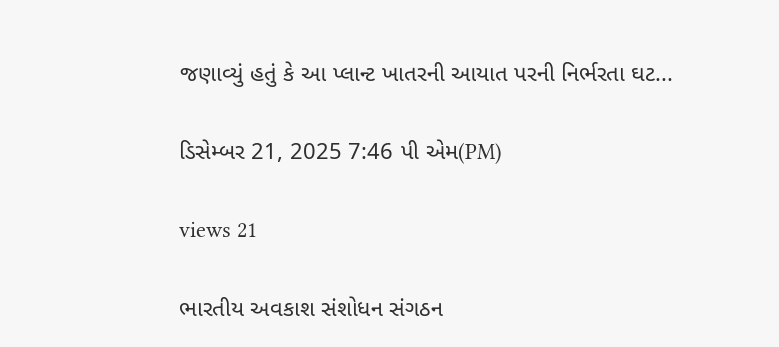જણાવ્યું હતું કે આ પ્લાન્ટ ખાતરની આયાત પરની નિર્ભરતા ઘટ...

ડિસેમ્બર 21, 2025 7:46 પી એમ(PM)

views 21

ભારતીય અવકાશ સંશોધન સંગઠન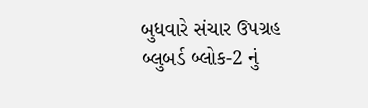બુધવારે સંચાર ઉપગ્રહ બ્લુબર્ડ બ્લોક-2 નું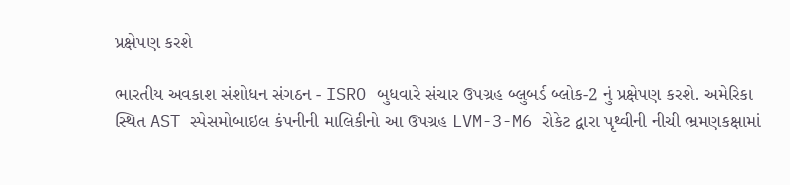પ્રક્ષેપણ કરશે

ભારતીય અવકાશ સંશોધન સંગઠન - ISRO બુધવારે સંચાર ઉપગ્રહ બ્લુબર્ડ બ્લોક-2 નું પ્રક્ષેપણ કરશે. અમેરિકા સ્થિત AST સ્પેસમોબાઇલ કંપનીની માલિકીનો આ ઉપગ્રહ LVM-3-M6 રોકેટ દ્વારા પૃથ્વીની નીચી ભ્રમણકક્ષામાં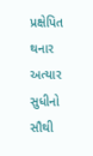પ્રક્ષેપિત થનાર અત્યાર સુધીનો સૌથી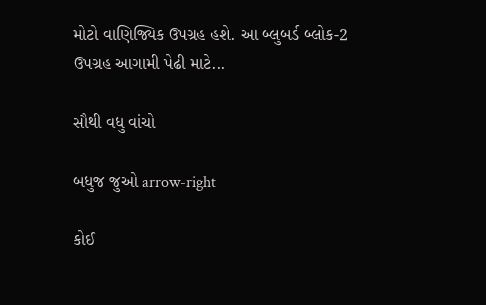મોટો વાણિજ્યિક ઉપગ્રહ હશે. આ બ્લુબર્ડ બ્લોક-2 ઉપગ્રહ આગામી પેઢી માટે...

સૌથી વધુ વાંચો

બધુજ જુઓ arrow-right

કોઈ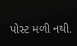પોસ્ટ મળી નથી.